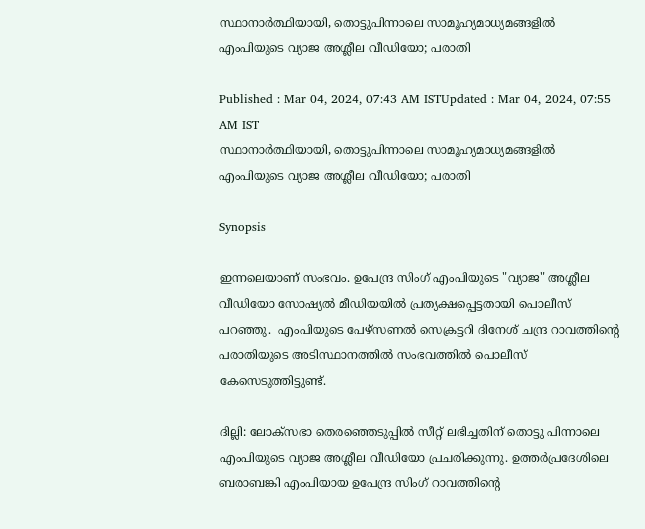സ്ഥാനാർത്ഥിയായി, തൊട്ടുപിന്നാലെ സാമൂഹ്യമാധ്യമങ്ങളിൽ എംപിയുടെ വ്യാജ അശ്ലീല വീഡിയോ; പരാതി

Published : Mar 04, 2024, 07:43 AM ISTUpdated : Mar 04, 2024, 07:55 AM IST
സ്ഥാനാർത്ഥിയായി, തൊട്ടുപിന്നാലെ സാമൂഹ്യമാധ്യമങ്ങളിൽ എംപിയുടെ വ്യാജ അശ്ലീല വീഡിയോ; പരാതി

Synopsis

ഇന്നലെയാണ് സംഭവം. ഉപേന്ദ്ര സിംഗ് എംപിയുടെ "വ്യാജ" അശ്ലീല വീഡിയോ സോഷ്യൽ മീഡിയയിൽ പ്രത്യക്ഷപ്പെട്ടതായി പൊലീസ് പറഞ്ഞു.  എംപിയുടെ പേഴ്‌സണൽ സെക്രട്ടറി ദിനേശ് ചന്ദ്ര റാവത്തിൻ്റെ പരാതിയുടെ അടിസ്ഥാനത്തിൽ സംഭവത്തിൽ പൊലീസ് കേസെടുത്തിട്ടുണ്ട്.

ദില്ലി: ലോക്സഭാ തെര‍ഞ്ഞെടുപ്പിൽ സീറ്റ് ലഭിച്ചതിന് തൊട്ടു പിന്നാലെ എംപിയുടെ വ്യാജ അശ്ലീല വീഡിയോ പ്രചരിക്കുന്നു. ഉത്തർപ്രദേശിലെ ബരാബങ്കി എംപിയായ ഉപേന്ദ്ര സിംഗ് റാവത്തിന്റെ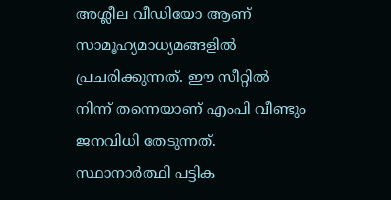അശ്ലീല വീഡിയോ ആണ് സാമൂഹ്യമാധ്യമങ്ങളിൽ പ്രചരിക്കുന്നത്. ഈ സീറ്റിൽ നിന്ന് തന്നെയാണ് എംപി വീണ്ടും ജനവിധി തേടുന്നത്. സ്ഥാനാർത്ഥി പട്ടിക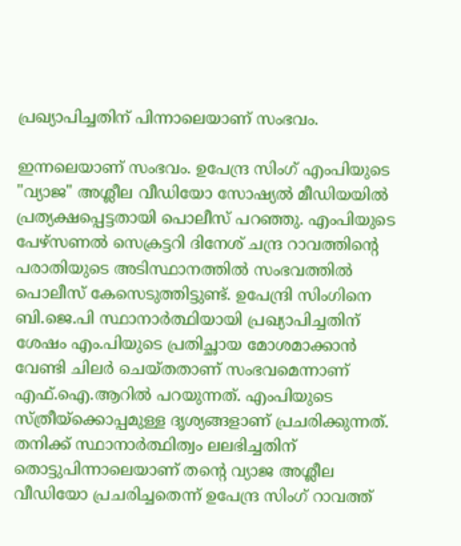പ്രഖ്യാപിച്ചതിന് പിന്നാലെയാണ് സംഭവം.

ഇന്നലെയാണ് സംഭവം. ഉപേന്ദ്ര സിംഗ് എംപിയുടെ "വ്യാജ" അശ്ലീല വീഡിയോ സോഷ്യൽ മീഡിയയിൽ പ്രത്യക്ഷപ്പെട്ടതായി പൊലീസ് പറഞ്ഞു. എംപിയുടെ പേഴ്‌സണൽ സെക്രട്ടറി ദിനേശ് ചന്ദ്ര റാവത്തിൻ്റെ പരാതിയുടെ അടിസ്ഥാനത്തിൽ സംഭവത്തിൽ പൊലീസ് കേസെടുത്തിട്ടുണ്ട്. ഉപേന്ദ്രി സിംഗിനെ ബി.ജെ.പി സ്ഥാനാർത്ഥിയായി പ്രഖ്യാപിച്ചതിന് ശേഷം എം.പിയുടെ പ്രതിച്ഛായ മോശമാക്കാൻ വേണ്ടി ചിലർ ചെയ്തതാണ് സംഭവമെന്നാണ് എഫ്.ഐ.ആറിൽ പറയുന്നത്. എംപിയുടെ സ്ത്രീയ്ക്കൊപ്പമുള്ള ദൃശ്യങ്ങളാണ് പ്രചരിക്കുന്നത്. തനിക്ക് സ്ഥാനാർത്ഥിത്വം ലലഭിച്ചതിന് തൊട്ടുപിന്നാലെയാണ് തന്റെ വ്യാജ അശ്ലീല വീഡിയോ പ്രചരിച്ചതെന്ന് ഉപേന്ദ്ര സിംഗ് റാവത്ത്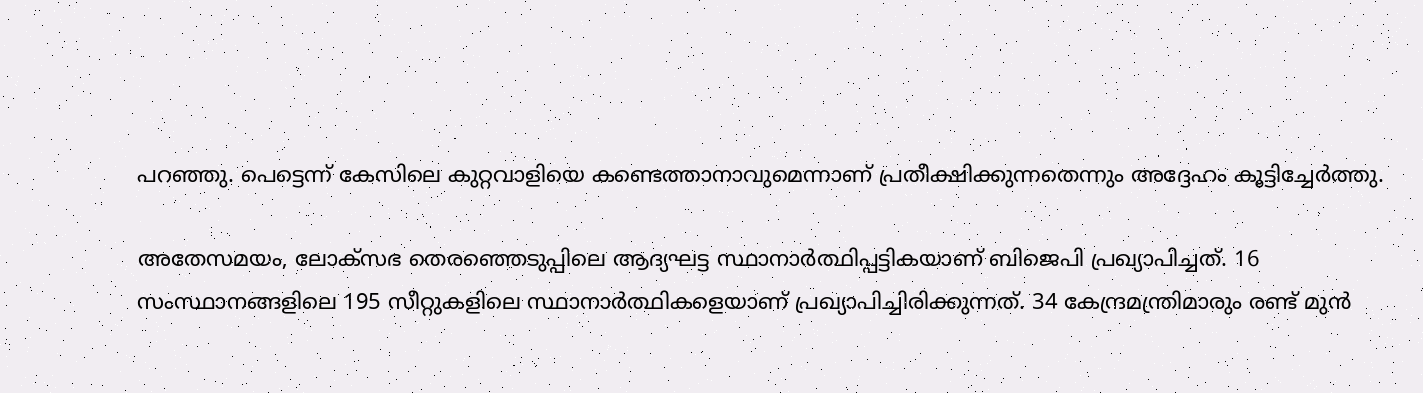പറഞ്ഞു. പെട്ടെന്ന് കേസിലെ കുറ്റവാളിയെ കണ്ടെത്താനാവുമെന്നാണ് പ്രതീക്ഷിക്കുന്നതെന്നും അദ്ദേഹം കൂട്ടിച്ചേർത്തു.

അതേസമയം, ലോക്‌സഭ തെരഞ്ഞെടുപ്പിലെ ആദ്യഘട്ട സ്ഥാനാര്‍ത്ഥിപ്പട്ടികയാണ് ബിജെപി പ്രഖ്യാപിച്ചത്. 16 സംസ്ഥാനങ്ങളിലെ 195 സീറ്റുകളിലെ സ്ഥാനാർത്ഥികളെയാണ് പ്രഖ്യാപിച്ചിരിക്കുന്നത്. 34 കേന്ദ്രമന്ത്രിമാരും രണ്ട് മുൻ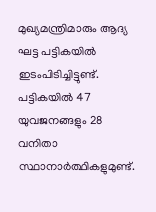മുഖ്യമന്ത്രിമാരും ആദ്യ ഘട്ട പട്ടികയിൽ ഇടംപിടിച്ചിട്ടുണ്ട്. പട്ടികയിൽ 47 യുവജനങ്ങളും 28 വനിതാ സ്ഥാനാർത്ഥികളുമുണ്ട്.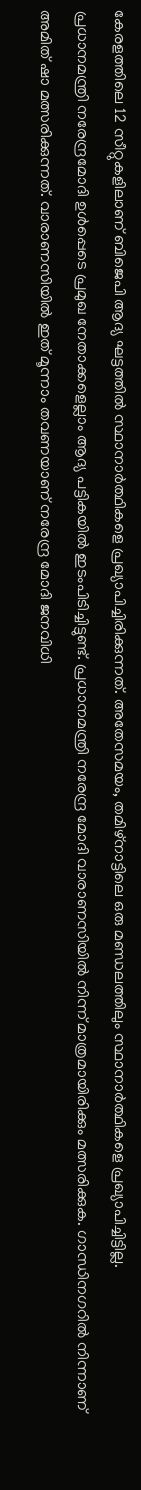കേരളത്തിലെ 12 സീറ്റുകളിലാണ് ബിജെപി ആദ്യ ഘട്ടത്തില്‍ സ്ഥാനാർത്ഥികളെ പ്രഖ്യാപിച്ചിരിക്കുന്നത്. അതേസമയം, തമിഴ്നാട്ടിലെ ഒരു മണ്ഡലത്തിലും സ്ഥാനാർത്ഥികളെ പ്രഖ്യാപിച്ചിട്ടില്ല.
പ്രധാനമന്ത്രി നരേന്ദ്രമോദി ഉൾപ്പെടെ പ്രമുഖ നേതാക്കളെല്ലാം ആദ്യ പട്ടികയിൽ ഇടംപിടിച്ചിട്ടുണ്ട്. പ്രധാനമന്ത്രി നരേന്ദ്ര മോദി വാരാണസിയിൽ നിന്ന് മാത്രമായിരിക്കും മത്സരിക്കുക. ഗാന്ധിനഗറില്‍ നിന്നാണ് അമിത് ഷാ മത്സരിക്കുന്നത്. വാരാണസിയിൽ ഇത് മൂന്നാം തവണയാണ് നരേന്ദ്ര മോദി ജനവിധി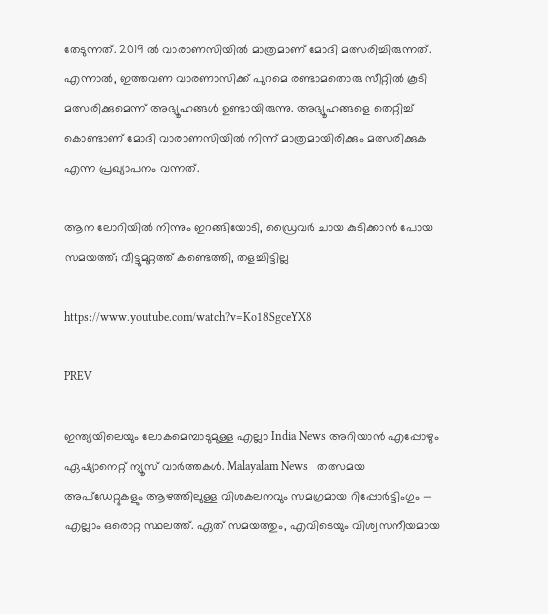തേടുന്നത്. 2019 ല്‍ വാരാണസിയില്‍ മാത്രമാണ് മോദി മത്സരിച്ചിരുന്നത്. എന്നാല്‍, ഇത്തവണ വാരണാസിക്ക് പുറമെ രണ്ടാമതൊരു സീറ്റില്‍ കൂടി മത്സരിക്കുമെന്ന് അഭ്യൂഹങ്ങള്‍ ഉണ്ടായിരുന്നു. അഭ്യൂഹങ്ങളെ തെറ്റിച്ച് കൊണ്ടാണ് മോദി വാരാണസിയിൽ നിന്ന് മാത്രമായിരിക്കും മത്സരിക്കുക എന്ന പ്രഖ്യാപനം വന്നത്.

ആന ലോറിയിൽ നിന്നും ഇറങ്ങിയോടി, ഡ്രൈവർ ചായ കുടിക്കാൻ പോയ സമയത്ത്; വീട്ടുമുറ്റത്ത് കണ്ടെത്തി, തളച്ചിട്ടില്ല

https://www.youtube.com/watch?v=Ko18SgceYX8

PREV

ഇന്ത്യയിലെയും ലോകമെമ്പാടുമുള്ള എല്ലാ India News അറിയാൻ എപ്പോഴും ഏഷ്യാനെറ്റ് ന്യൂസ് വാർത്തകൾ. Malayalam News   തത്സമയ അപ്‌ഡേറ്റുകളും ആഴത്തിലുള്ള വിശകലനവും സമഗ്രമായ റിപ്പോർട്ടിംഗും — എല്ലാം ഒരൊറ്റ സ്ഥലത്ത്. ഏത് സമയത്തും, എവിടെയും വിശ്വസനീയമായ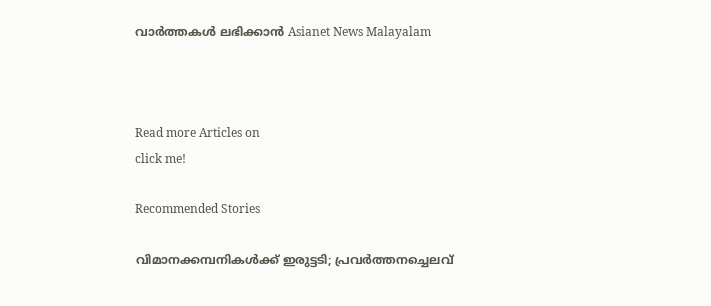വാർത്തകൾ ലഭിക്കാൻ Asianet News Malayalam



Read more Articles on
click me!

Recommended Stories

വിമാനക്കമ്പനികള്‍ക്ക് ഇരുട്ടടി; പ്രവര്‍ത്തനച്ചെലവ്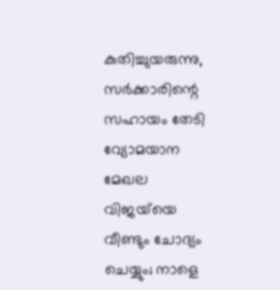കുതിച്ചുയരുന്നു, സര്‍ക്കാരിന്റെ സഹായം തേടി വ്യോമയാന മേഖല
വിജയ്‍യെ വീണ്ടും ചോദ്യം ചെയ്യും; നാളെ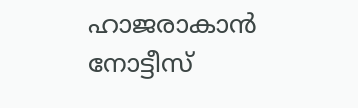ഹാജരാകാൻ നോട്ടീസ്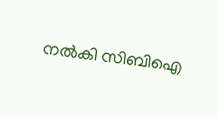നൽകി സിബിഐ